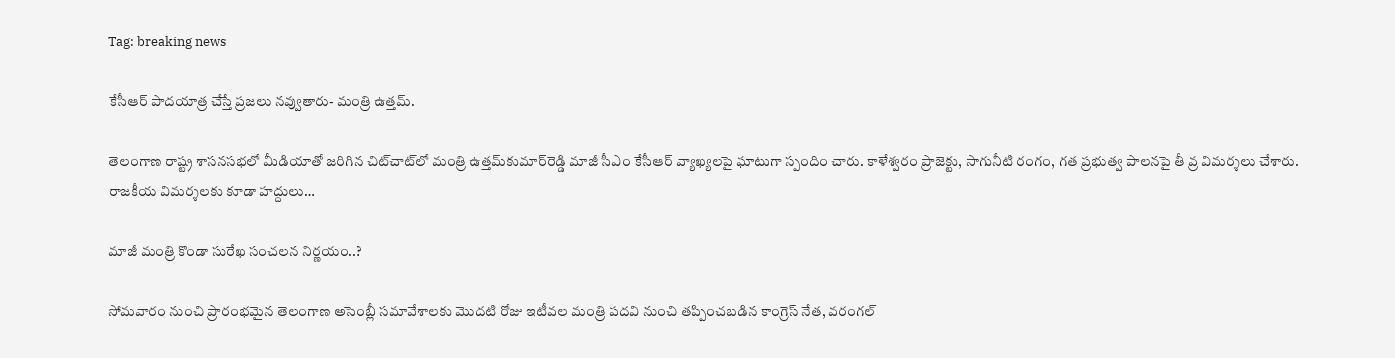Tag: breaking news

కేసీఆర్ పాదయాత్ర చేస్తే ప్రజలు నవ్వుతారు- మంత్రి ఉత్తమ్.

తెలంగాణ రాష్ట్ర శాసనసభలో మీడియాతో జరిగిన చిట్‌చాట్‌లో మంత్రి ఉత్తమ్‌కుమార్‌రెడ్డి మాజీ సీఎం కేసీఆర్‌ వ్యాఖ్యలపై ఘాటుగా స్పందిం చారు. కాళేశ్వరం ప్రాజెక్టు, సాగునీటి రంగం, గత ప్రభుత్వ పాలనపై తీ వ్ర విమర్శలు చేశారు. రాజకీయ విమర్శలకు కూడా హద్దులు…

మాజీ మంత్రి కొండా సురేఖ సంచలన నిర్ణయం..?

సోమవారం నుంచి ప్రారంభమైన తెలంగాణ అసెంబ్లీ సమావేశాలకు మొదటి రోజు ఇటీవల మంత్రి పదవి నుంచి తప్పించబడిన కాంగ్రెస్ నేత, వరంగల్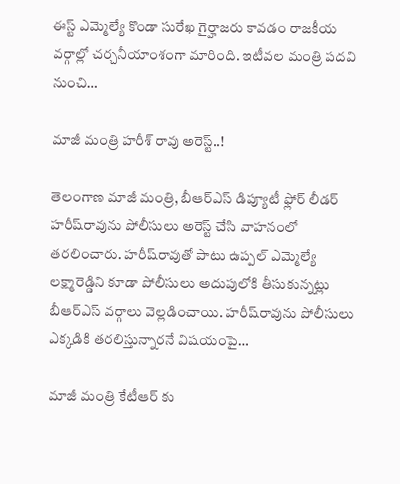ఈస్ట్ ఎమ్మెల్యే కొండా సురేఖ గైర్హాజరు కావడం రాజకీయ వర్గాల్లో చర్చనీయాంశంగా మారింది. ఇటీవల మంత్రి పదవి నుంచి…

మాజీ మంత్రి హరీశ్ రావు అరెస్ట్..!

తెలంగాణ మాజీ మంత్రి, బీఆర్‌ఎస్‌ డిప్యూటీ ఫ్లోర్ లీడర్ హరీష్‌రావును పోలీసులు అరెస్ట్ చేసి వాహనంలో తరలించారు. హరీష్‌రావుతో పాటు ఉప్పల్ ఎమ్మెల్యే లక్ష్మారెడ్డిని కూడా పోలీసులు అదుపులోకి తీసుకున్నట్లు బీఆర్‌ఎస్‌ వర్గాలు వెల్లడించాయి. హరీష్‌రావును పోలీసులు ఎక్కడికి తరలిస్తున్నారనే విషయంపై…

మాజీ మంత్రి కేటీఆర్ కు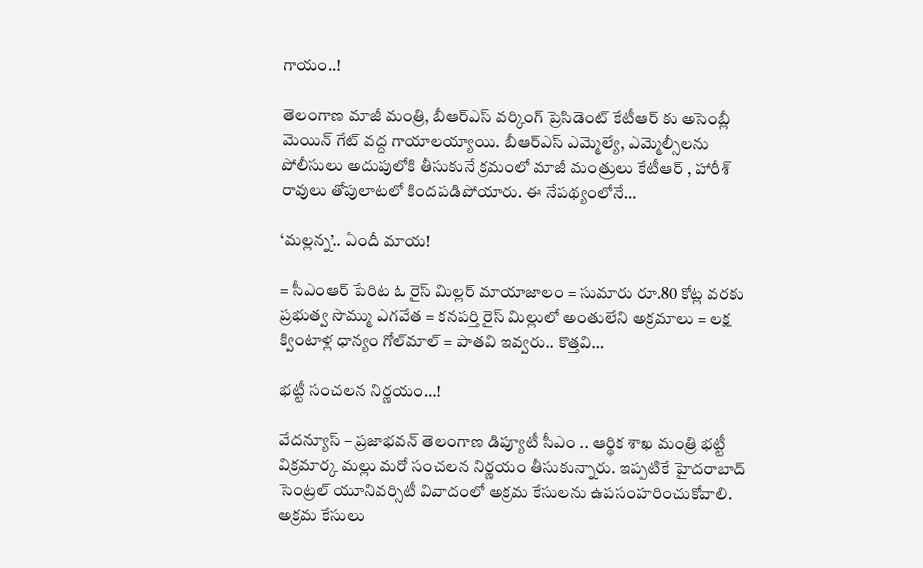గాయం..!

తెలంగాణ మాజీ మంత్రి, బీఆర్ఎస్ వర్కింగ్ ప్రెసిడెంట్ కేటీఆర్ కు అసెంబ్లీ మెయిన్ గేట్ వద్ద గాయాలయ్యాయి. బీఆర్ఎస్ ఎమ్మెల్యే, ఎమ్మెల్సీలను పోలీసులు అదుపులోకి తీసుకునే క్రమంలో మాజీ మంత్రులు కేటీఆర్ , హారీశ్ రావులు తోపులాటలో కిందపడిపోయారు. ఈ నేపథ్యంలోనే…

‘మల్లన్న’.. ఏందీ మాయ!

= సీఎంఆర్ పేరిట ఓ రైస్ మిల్లర్ మాయాజాలం = సుమారు రూ.80 కోట్ల వరకు ప్రభుత్వ సొమ్ము ఎగవేత = కనపర్తి రైస్ మిల్లులో అంతులేని అక్రమాలు = లక్ష క్వింటాళ్ల ధాన్యం గోల్‌మాల్ = పాతవి ఇవ్వరు.. కొత్తవి…

భట్టీ సంచలన నిర్ణయం…!

వేదన్యూస్ – ప్రజాభవన్ తెలంగాణ డిప్యూటీ సీఎం .. ఆర్థిక శాఖ మంత్రి భట్టీ విక్రమార్క మల్లు మరో సంచలన నిర్ణయం తీసుకున్నారు. ఇప్పటికే హైదరాబాద్ సెంట్రల్ యూనివర్సిటీ వివాదంలో అక్రమ కేసులను ఉపసంహరించుకోవాలి. అక్రమ కేసులు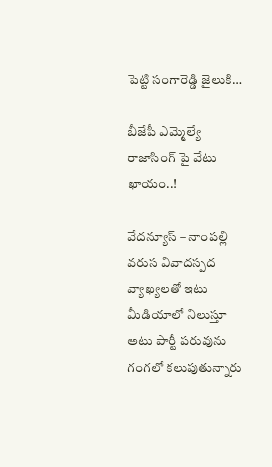పెట్టి సంగారెడ్డి జైలుకి…

బీజేపీ ఎమ్మెల్యే రాజాసింగ్ పై వేటు ఖాయం..!

వేదన్యూస్ – నాంపల్లి వరుస వివాదస్పద వ్యాఖ్యలతో ఇటు మీడియాలో నిలుస్తూ అటు పార్టీ పరువును గంగలో కలుపుతున్నారు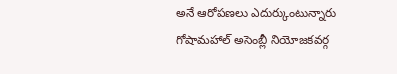అనే ఆరోపణలు ఎదుర్కుంటున్నారు గోషామహాల్ అసెంబ్లీ నియోజకవర్గ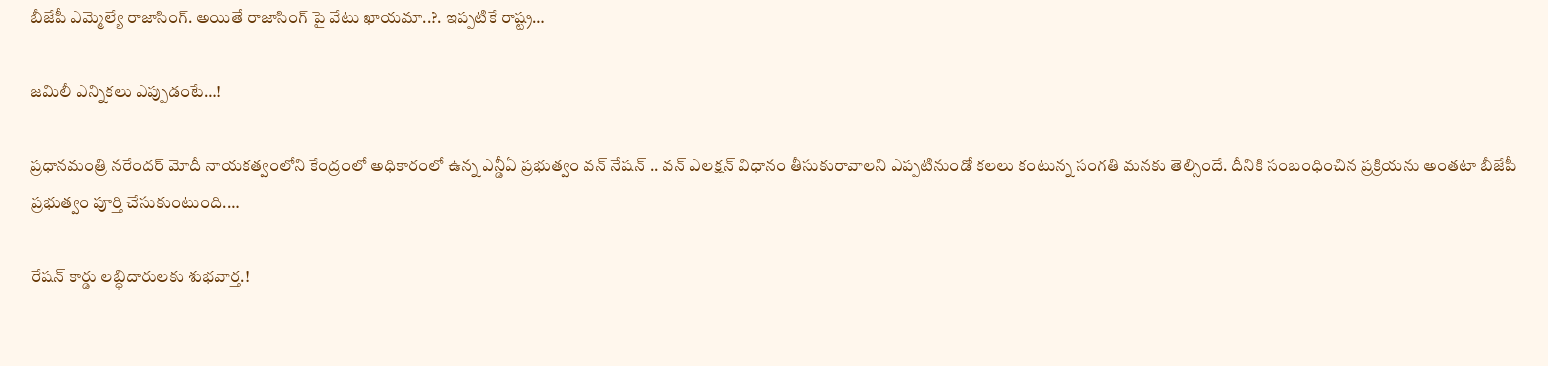బీజేపీ ఎమ్మెల్యే రాజాసింగ్. అయితే రాజాసింగ్ పై వేటు ఖాయమా..?. ఇప్పటికే రాష్ట్ర…

జమిలీ ఎన్నికలు ఎప్పుడంటే…!

ప్రధానమంత్రి నరేందర్ మోదీ నాయకత్వంలోని కేంద్రంలో అధికారంలో ఉన్న ఎన్డీఏ ప్రభుత్వం వన్ నేషన్ .. వన్ ఎలక్షన్ విధానం తీసుకురావాలని ఎప్పటినుండో కలలు కంటున్న సంగతి మనకు తెల్సిందే. దీనికి సంబంధించిన ప్రక్రియను అంతటా బీజేపీ ప్రభుత్వం పూర్తి చేసుకుంటుంది.…

రేషన్ కార్డు లబ్ధిదారులకు శుభవార్త.!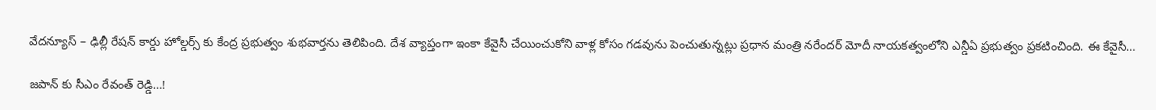వేదన్యూస్ – ఢిల్లీ రేషన్ కార్డు హోల్డర్స్ కు కేంద్ర ప్రభుత్వం శుభవార్తను తెలిపింది. దేశ వ్యాప్తంగా ఇంకా కేవైసీ చేయించుకోని వాళ్ల కోసం గడవును పెంచుతున్నట్లు ప్రధాన మంత్రి నరేందర్ మోదీ నాయకత్వంలోని ఎన్డీఏ ప్రభుత్వం ప్రకటించింది. ఈ కేవైసీ…

జపాన్ కు సీఎం రేవంత్ రెడ్డి…!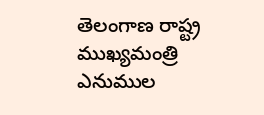తెలంగాణ రాష్ట్ర ముఖ్యమంత్రి ఎనుముల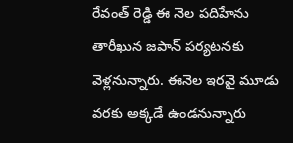రేవంత్ రెడ్డి ఈ నెల పదిహేను తారీఖున జపాన్ పర్యటనకు వెళ్లనున్నారు. ఈనెల ఇరవై మూడు వరకు అక్కడే ఉండనున్నారు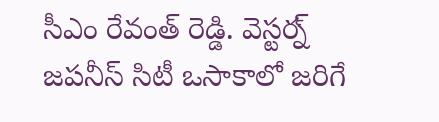సీఎం రేవంత్ రెడ్డి. వెస్టర్న్ జపనీస్ సిటీ ఒసాకాలో జరిగే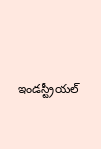ఇండస్ట్రీయల్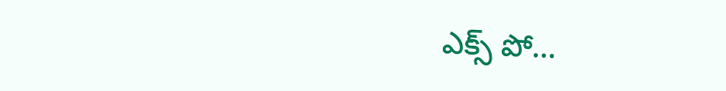ఎక్స్ పో…